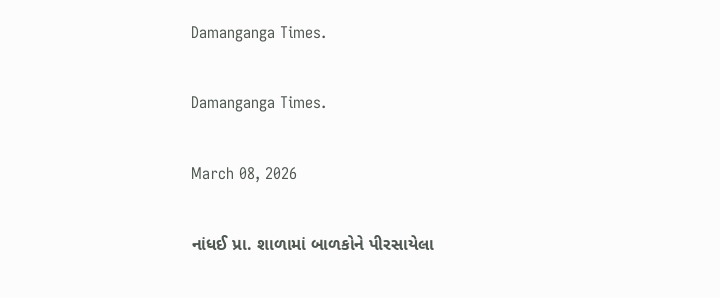Damanganga Times.

Damanganga Times.

March 08, 2026

નાંધઈ પ્રા. શાળામાં બાળકોને પીરસાયેલા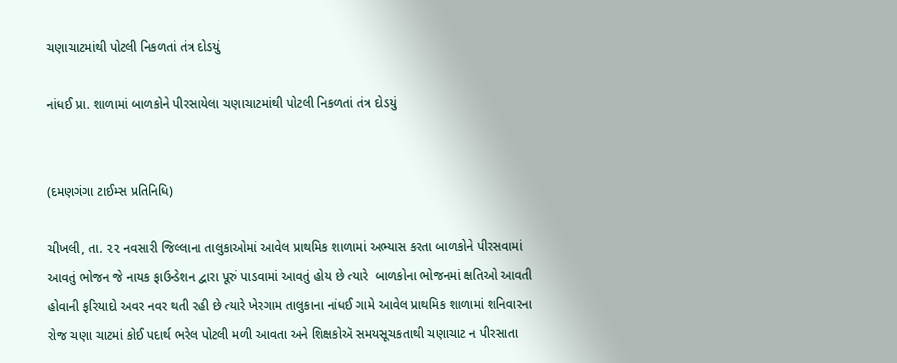ચણાચાટમાંથી પોટલી નિકળતાં તંત્ર દોડયું

નાંધઈ પ્રા. શાળામાં બાળકોને પીરસાયેલા ચણાચાટમાંથી પોટલી નિકળતાં તંત્ર દોડયું


(દમણગંગા ટાઈમ્સ પ્રતિનિધિ)

ચીખલી, તા. ૨૨ નવસારી જિલ્લાના તાલુકાઓમાં આવેલ પ્રાથમિક શાળામાં અભ્યાસ કરતા બાળકોને પીરસવામાં આવતું ભોજન જે નાયક ફાઉન્ડેશન દ્વારા પૂરું પાડવામાં આવતું હોય છે ત્યારે  બાળકોના ભોજનમાં ક્ષતિઓ આવતી હોવાની ફરિયાદો અવર નવર થતી રહી છે ત્યારે ખેરગામ તાલુકાના નાંધઈ ગામે આવેલ પ્રાથમિક શાળામાં શનિવારના રોજ ચણા ચાટમાં કોઈ પદાર્થ ભરેલ પોટલી મળી આવતા અને શિક્ષકોઍ સમયસૂચકતાથી ચણાચાટ ન પીરસાતા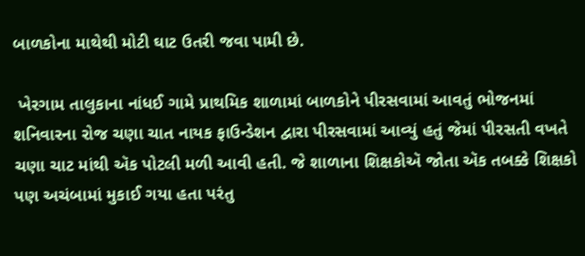બાળકોના માથેથી મોટી ઘાટ ઉતરી જવા પામી છે.

 ખેરગામ તાલુકાના નાંધઈ ગામે પ્રાથમિક શાળામાં બાળકોને પીરસવામાં આવતું ભોજનમાં શનિવારના રોજ ચણા ચાત નાયક ફાઉન્ડેશન દ્વારા પીરસવામાં આવ્યું હતું જેમાં પીરસતી વખતે ચણા ચાટ માંથી ઍક પોટલી મળી આવી હતી. જે શાળાના શિક્ષકોઍ જોતા ઍક તબક્કે શિક્ષકો પણ અચંબામાં મુકાઈ ગયા હતા પરંતુ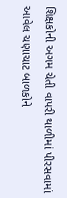શિક્ષકોની અગમ ચેતી વાપરી થાળીમાં પીરસવામાં આવેલ ચણાચાટ બાળકોને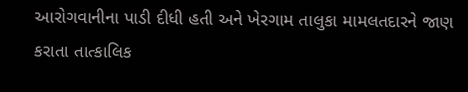આરોગવાનીના પાડી દીધી હતી અને ખેરગામ તાલુકા મામલતદારને જાણ કરાતા તાત્કાલિક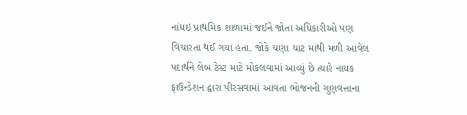નાંધઇ પ્રાથમિક શાળામાં જઈને જોતા અધિકારીઓ પણ વિચારતા થઈ ગયા હતા. જોકે ચણા ચાટ માંથી મળી આવેલ પદાર્થને લેબ ટેસ્ટ માટે મોકલવામાં આવ્યું છે ત્યારે નાયક ફાઉન્ડેશન દ્વારા પીરસવામાં આવતા ભોજનની ગુણવત્તાના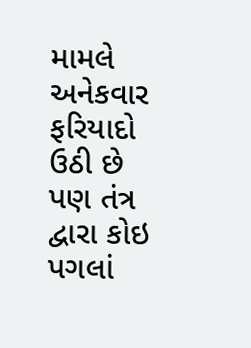મામલે અનેકવાર ફરિયાદો ઉઠી છે પણ તંત્ર દ્વારા કોઇ પગલાં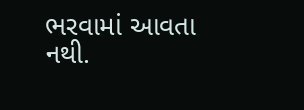ભરવામાં આવતા નથી.